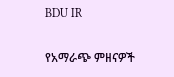BDU IR

የአማራጭ ምዘናዎች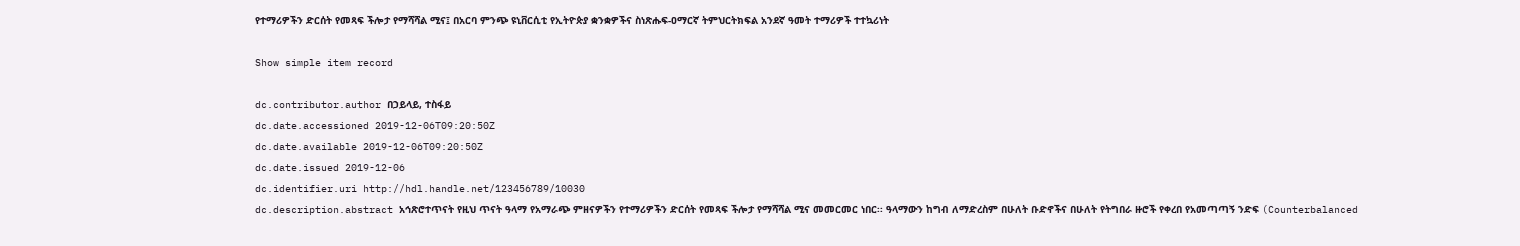የተማሪዎችን ድርሰት የመጻፍ ችሎታ የማሻሻል ሚና፤ በአርባ ምንጭ ዩኒቨርሲቲ የኢትዮጵያ ቋንቋዎችና ስነጽሑፍ-ዐማርኛ ትምህርትክፍል አንደኛ ዓመት ተማሪዎች ተተኳሪነት

Show simple item record

dc.contributor.author በኃይላይ, ተስፋይ
dc.date.accessioned 2019-12-06T09:20:50Z
dc.date.available 2019-12-06T09:20:50Z
dc.date.issued 2019-12-06
dc.identifier.uri http://hdl.handle.net/123456789/10030
dc.description.abstract አኅጽሮተጥናት የዚህ ጥናት ዓላማ የአማራጭ ምዘናዎችን የተማሪዎችን ድርሰት የመጻፍ ችሎታ የማሻሻል ሚና መመርመር ነበር፡፡ ዓላማውን ከግብ ለማድረስም በሁለት ቡድኖችና በሁለት የትግበራ ዙሮች የቀረበ የአመጣጣኝ ንድፍ (Counterbalanced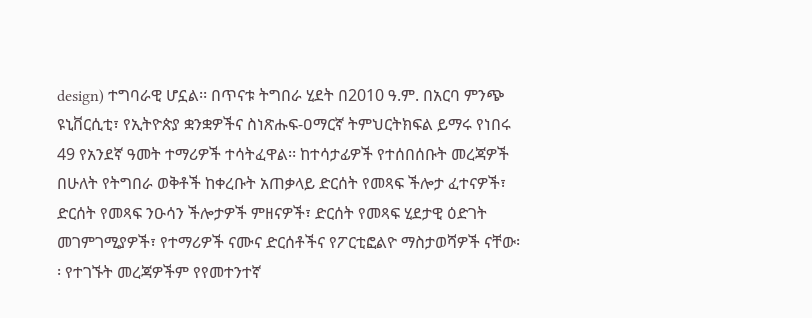design) ተግባራዊ ሆኗል፡፡ በጥናቱ ትግበራ ሂደት በ2010 ዓ.ም. በአርባ ምንጭ ዩኒቨርሲቲ፣ የኢትዮጵያ ቋንቋዎችና ስነጽሑፍ-ዐማርኛ ትምህርትክፍል ይማሩ የነበሩ 49 የአንደኛ ዓመት ተማሪዎች ተሳትፈዋል፡፡ ከተሳታፊዎች የተሰበሰቡት መረጃዎች በሁለት የትግበራ ወቅቶች ከቀረቡት አጠቃላይ ድርሰት የመጻፍ ችሎታ ፈተናዎች፣ ድርሰት የመጻፍ ንዑሳን ችሎታዎች ምዘናዎች፣ ድርሰት የመጻፍ ሂደታዊ ዕድገት መገምገሚያዎች፣ የተማሪዎች ናሙና ድርሰቶችና የፖርቲፎልዮ ማስታወሻዎች ናቸው፡፡ የተገኙት መረጃዎችም የየመተንተኛ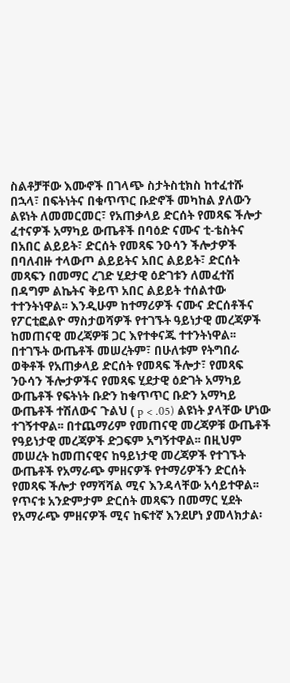ስልቶቻቸው እሙኖች በገላጭ ስታትስቲክስ ከተፈተሹ በኋላ፣ በፍትነትና በቁጥጥር ቡድኖች መካከል ያለውን ልዩነት ለመመርመር፣ የአጠቃላይ ድርሰት የመጻፍ ችሎታ ፈተናዎች አማካይ ውጤቶች በባዕድ ናሙና ቲ-ቴስትና በአበር ልይይት፣ ድርሰት የመጻፍ ንዑሳን ችሎታዎች በባለብዙ ተላውጦ ልይይትና አበር ልይይት፣ ድርሰት መጻፍን በመማር ረገድ ሂደታዊ ዕድገቱን ለመፈተሽ በዳግም ልኬትና ቅይጥ አበር ልይይት ተሰልተው ተተንትነዋል፡፡ እንዲሁም ከተማሪዎች ናሙና ድርሰቶችና የፖርቲፎልዮ ማስታወሻዎች የተገኙት ዓይነታዊ መረጃዎች ከመጠናዊ መረጃዎቹ ጋር እየተቀናጁ ተተንትነዋል፡፡ በተገኙት ውጤቶች መሠረትም፣ በሁለቱም የትግበራ ወቅቶች የአጠቃላይ ድርሰት የመጻፍ ችሎታ፣ የመጻፍ ንዑሳን ችሎታዎችና የመጻፍ ሂደታዊ ዕድገት አማካይ ውጤቶች የፍትነት ቡድን ከቁጥጥር ቡድን አማካይ ውጤቶች ተሽለውና ጉልህ ( p < .05) ልዩነት ያላቸው ሆነው ተገኝተዋል፡፡ በተጨማሪም የመጠናዊ መረጃዎቹ ውጤቶች የዓይነታዊ መረጃዎች ድጋፍም አግኝተዋል፡፡ በዚህም መሠረት ከመጠናዊና ከዓይነታዊ መረጃዎች የተገኙት ውጤቶች የአማራጭ ምዘናዎች የተማሪዎችን ድርሰት የመጻፍ ችሎታ የማሻሻል ሚና እንዳላቸው አሳይተዋል፡፡ የጥናቱ አንድምታም ድርሰት መጻፍን በመማር ሂደት የአማራጭ ምዘናዎች ሚና ከፍተኛ እንደሆነ ያመላክታል፡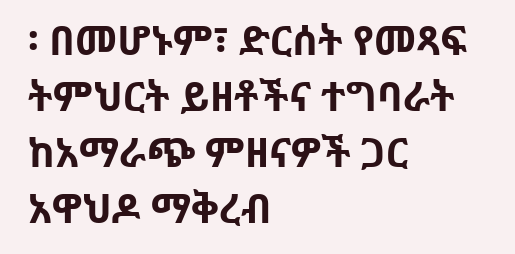፡ በመሆኑም፣ ድርሰት የመጻፍ ትምህርት ይዘቶችና ተግባራት ከአማራጭ ምዘናዎች ጋር አዋህዶ ማቅረብ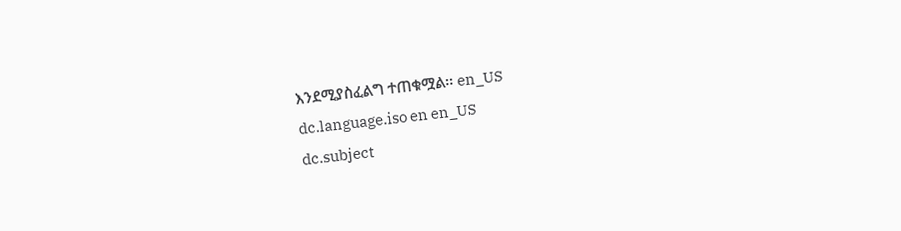እንደሚያስፈልግ ተጠቁሟል፡፡ en_US
dc.language.iso en en_US
dc.subject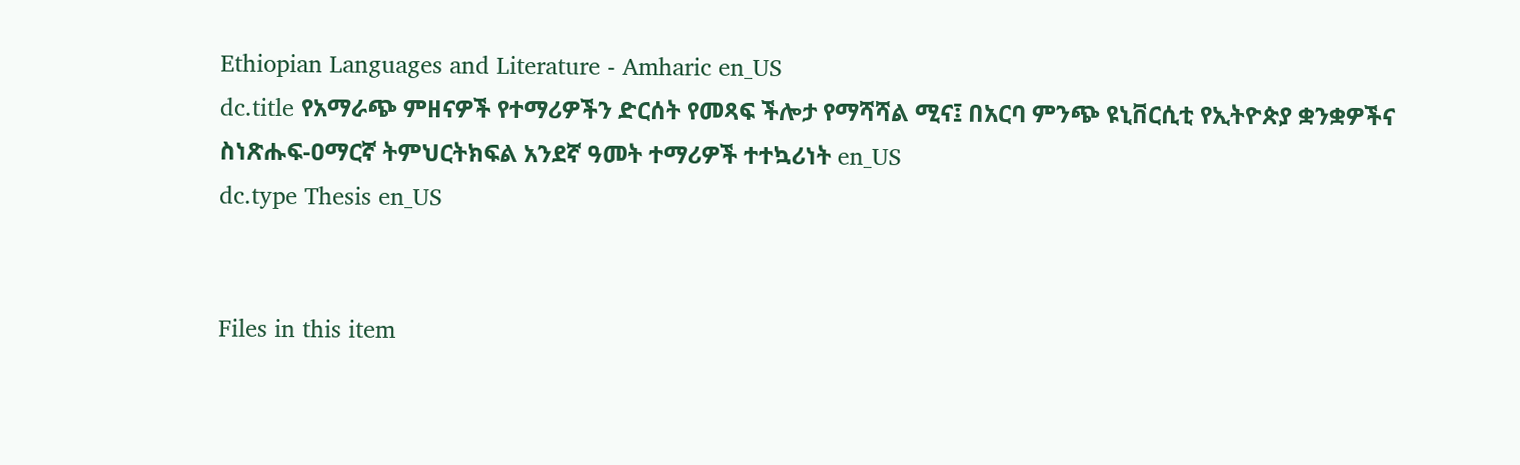Ethiopian Languages and Literature - Amharic en_US
dc.title የአማራጭ ምዘናዎች የተማሪዎችን ድርሰት የመጻፍ ችሎታ የማሻሻል ሚና፤ በአርባ ምንጭ ዩኒቨርሲቲ የኢትዮጵያ ቋንቋዎችና ስነጽሑፍ-ዐማርኛ ትምህርትክፍል አንደኛ ዓመት ተማሪዎች ተተኳሪነት en_US
dc.type Thesis en_US


Files in this item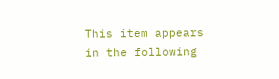This item appears in the following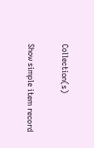Collection(s)

Show simple item record